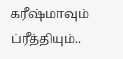கரீஷ்மாவும் ப்ரீத்தியும்..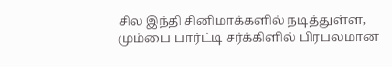சில இந்தி சினிமாக்களில் நடித்துள்ள, மும்பை பார்ட்டி சர்க்கிளில் பிரபலமான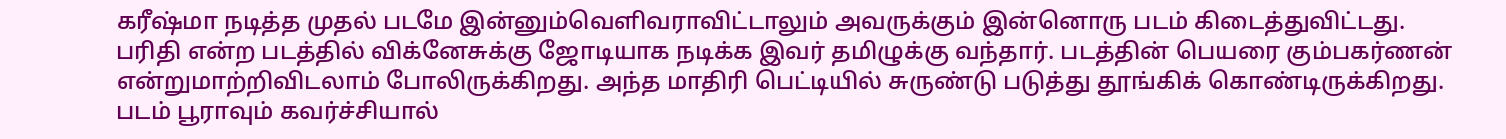கரீஷ்மா நடித்த முதல் படமே இன்னும்வெளிவராவிட்டாலும் அவருக்கும் இன்னொரு படம் கிடைத்துவிட்டது.
பரிதி என்ற படத்தில் விக்னேசுக்கு ஜோடியாக நடிக்க இவர் தமிழுக்கு வந்தார். படத்தின் பெயரை கும்பகர்ணன் என்றுமாற்றிவிடலாம் போலிருக்கிறது. அந்த மாதிரி பெட்டியில் சுருண்டு படுத்து தூங்கிக் கொண்டிருக்கிறது.
படம் பூராவும் கவர்ச்சியால்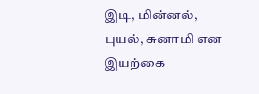இடி, மின்னல், புயல், சுனாமி என இயற்கை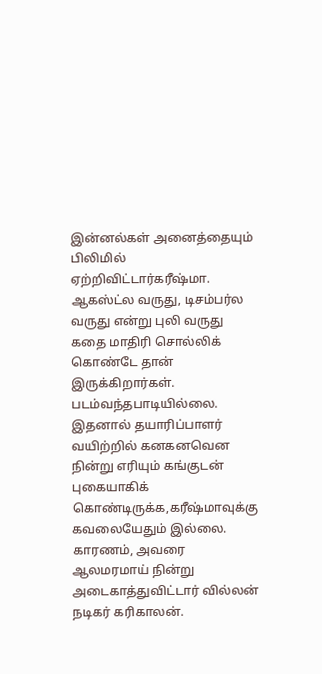இன்னல்கள் அனைத்தையும் பிலிமில் ஏற்றிவிட்டார்கரீஷ்மா.
ஆகஸ்ட்ல வருது, டிசம்பர்ல வருது என்று புலி வருது கதை மாதிரி சொல்லிக் கொண்டே தான் இருக்கிறார்கள். படம்வந்தபாடியில்லை. இதனால் தயாரிப்பாளர் வயிற்றில் கனகனவென நின்று எரியும் கங்குடன் புகையாகிக் கொண்டிருக்க,கரீஷ்மாவுக்கு கவலையேதும் இல்லை.
காரணம், அவரை ஆலமரமாய் நின்று அடைகாத்துவிட்டார் வில்லன் நடிகர் கரிகாலன்.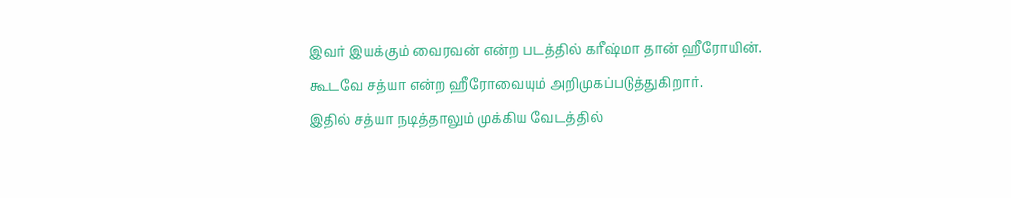இவர் இயக்கும் வைரவன் என்ற படத்தில் கரீஷ்மா தான் ஹீரோயின். கூடவே சத்யா என்ற ஹீரோவையும் அறிமுகப்படுத்துகிறார்.
இதில் சத்யா நடித்தாலும் முக்கிய வேடத்தில்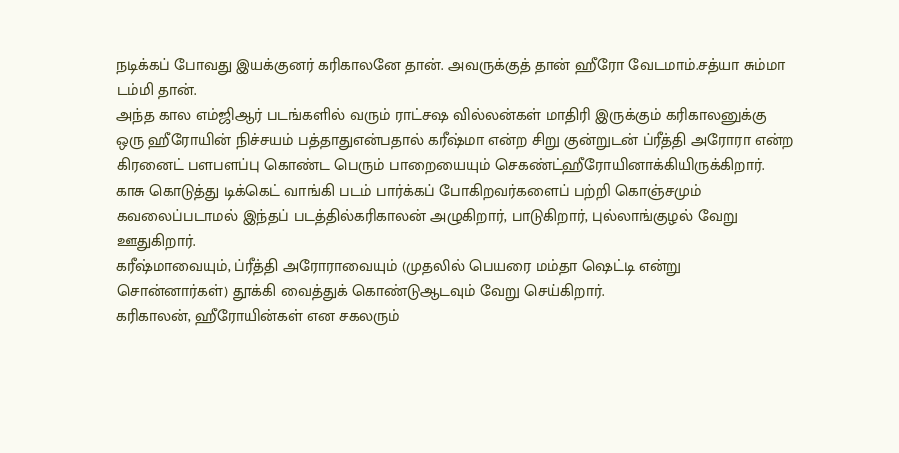நடிக்கப் போவது இயக்குனர் கரிகாலனே தான். அவருக்குத் தான் ஹீரோ வேடமாம்.சத்யா சும்மா டம்மி தான்.
அந்த கால எம்ஜிஆர் படங்களில் வரும் ராட்சஷ வில்லன்கள் மாதிரி இருக்கும் கரிகாலனுக்கு ஒரு ஹீரோயின் நிச்சயம் பத்தாதுஎன்பதால் கரீஷ்மா என்ற சிறு குன்றுடன் ப்ரீத்தி அரோரா என்ற கிரனைட் பளபளப்பு கொண்ட பெரும் பாறையையும் செகண்ட்ஹீரோயினாக்கியிருக்கிறார்.
காசு கொடுத்து டிக்கெட் வாங்கி படம் பார்க்கப் போகிறவர்களைப் பற்றி கொஞ்சமும் கவலைப்படாமல் இந்தப் படத்தில்கரிகாலன் அழுகிறார், பாடுகிறார், புல்லாங்குழல் வேறு ஊதுகிறார்.
கரீஷ்மாவையும், ப்ரீத்தி அரோராவையும் (முதலில் பெயரை மம்தா ஷெட்டி என்று சொன்னார்கள்) தூக்கி வைத்துக் கொண்டுஆடவும் வேறு செய்கிறார்.
கரிகாலன், ஹீரோயின்கள் என சகலரும்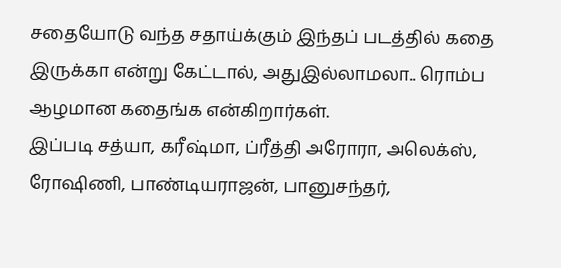சதையோடு வந்த சதாய்க்கும் இந்தப் படத்தில் கதை இருக்கா என்று கேட்டால், அதுஇல்லாமலா.. ரொம்ப ஆழமான கதைங்க என்கிறார்கள்.
இப்படி சத்யா, கரீஷ்மா, ப்ரீத்தி அரோரா, அலெக்ஸ், ரோஷிணி, பாண்டியராஜன், பானுசந்தர்,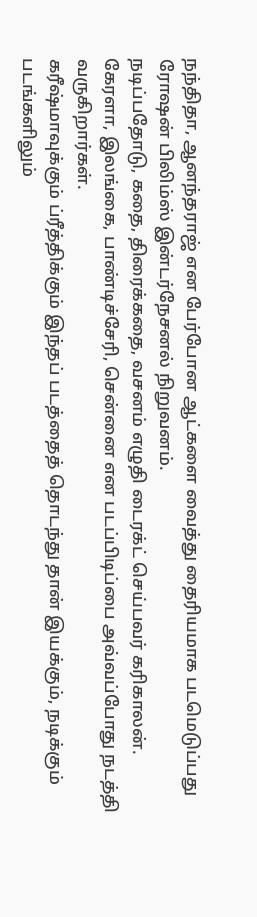நந்திதா, ஆனந்தராஜ் என பேர்போன ஆட்களை வைத்து தைரியமாக படமெடுப்பது ரோஷன் பிலிம்ஸ் இன்டர்நேசனல் நிறுவனம்.
நடிப்பதோடு, கதை, திரைக்கதை, வசனம் எழுதி டைரக்ட் செய்பவர் கரிகாலன்.
கேரளா, இலங்கை, பாண்டிச்சேரி, சென்னை என படப்பிடிப்பை அவ்வப்போது நடத்தி வருகிறார்கள்.
கரீஷ்மாவுக்கும் ப்ரீத்திக்கும் இந்தப் படத்தைத் தொடந்து தான் இயக்கும், நடிக்கும் படங்களிலும்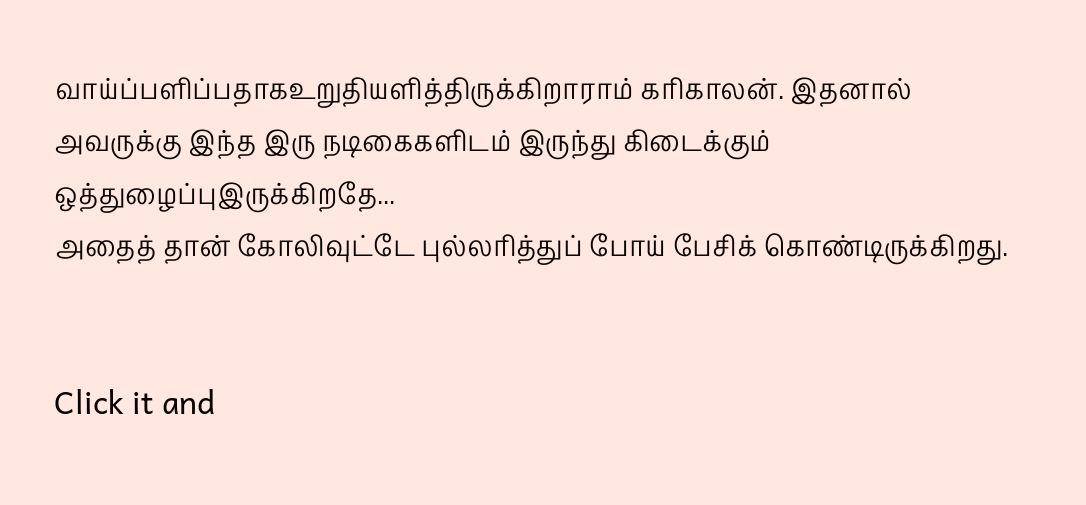வாய்ப்பளிப்பதாகஉறுதியளித்திருக்கிறாராம் கரிகாலன். இதனால் அவருக்கு இந்த இரு நடிகைகளிடம் இருந்து கிடைக்கும் ஒத்துழைப்புஇருக்கிறதே...
அதைத் தான் கோலிவுட்டே புல்லரித்துப் போய் பேசிக் கொண்டிருக்கிறது.


Click it and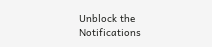Unblock the Notifications